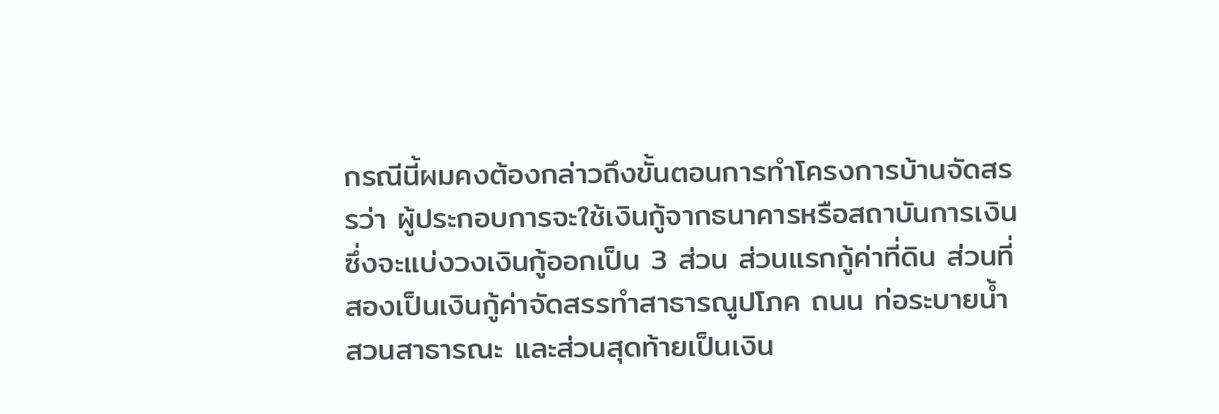กรณีนี้ผมคงต้องกล่าวถึงขั้นตอนการทำโครงการบ้านจัดสรรว่า ผู้ประกอบการจะใช้เงินกู้จากธนาคารหรือสถาบันการเงิน ซึ่งจะแบ่งวงเงินกู้ออกเป็น 3 ส่วน ส่วนแรกกู้ค่าที่ดิน ส่วนที่สองเป็นเงินกู้ค่าจัดสรรทำสาธารณูปโภค ถนน ท่อระบายน้ำ สวนสาธารณะ และส่วนสุดท้ายเป็นเงิน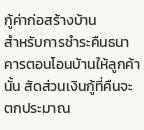กู้ค่าก่อสร้างบ้าน
สำหรับการชำระคืนธนาคารตอนโอนบ้านให้ลูกค้านั้น สัดส่วนเงินกู้ที่คืนจะตกประมาณ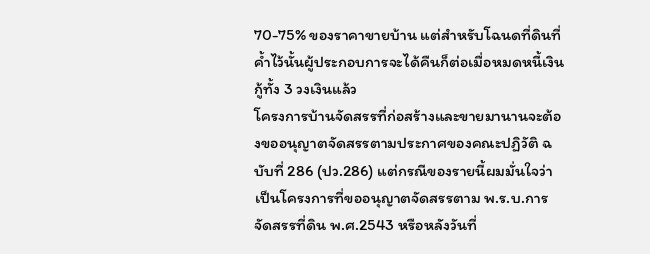70-75% ของราคาขายบ้าน แต่สำหรับโฉนดที่ดินที่ค้ำไว้นั้นผู้ประกอบการจะได้คืนก็ต่อเมื่อหมดหนี้เงินกู้ทั้ง 3 วงเงินแล้ว
โครงการบ้านจัดสรรที่ก่อสร้างและขายมานานจะต้องขออนุญาตจัดสรรตามประกาศของคณะปฏิวัติ ฉบับที่ 286 (ปว.286) แต่กรณีของรายนี้ผมมั่นใจว่าเป็นโครงการที่ขออนุญาตจัดสรรตาม พ.ร.บ.การจัดสรรที่ดิน พ.ศ.2543 หรือหลังวันที่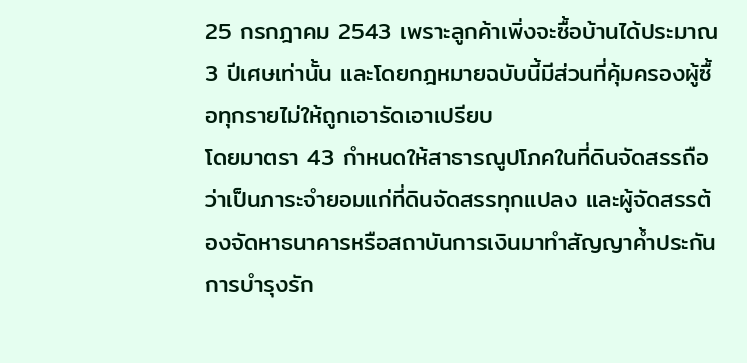25 กรกฎาคม 2543 เพราะลูกค้าเพิ่งจะซื้อบ้านได้ประมาณ 3 ปีเศษเท่านั้น และโดยกฎหมายฉบับนี้มีส่วนที่คุ้มครองผู้ซื้อทุกรายไม่ให้ถูกเอารัดเอาเปรียบ
โดยมาตรา 43 กำหนดให้สาธารณูปโภคในที่ดินจัดสรรถือว่าเป็นภาระจำยอมแก่ที่ดินจัดสรรทุกแปลง และผู้จัดสรรต้องจัดหาธนาคารหรือสถาบันการเงินมาทำสัญญาค้ำประกันการบำรุงรัก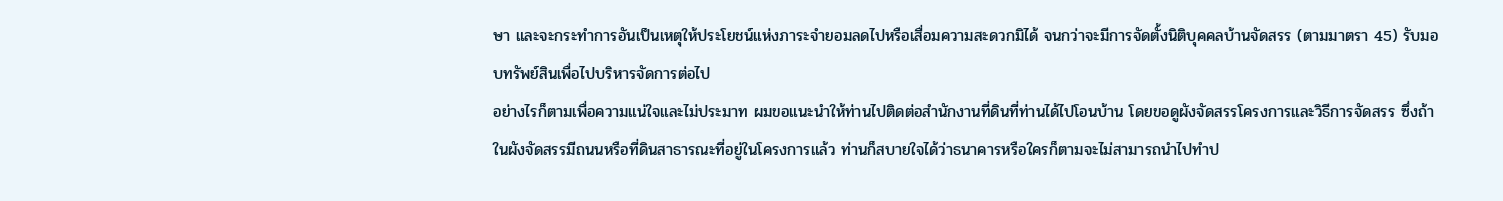ษา และจะกระทำการอันเป็นเหตุให้ประโยชน์แห่งภาระจำยอมลดไปหรือเสื่อมความสะดวกมิได้ จนกว่าจะมีการจัดตั้งนิติบุคคลบ้านจัดสรร (ตามมาตรา 45) รับมอบทรัพย์สินเพื่อไปบริหารจัดการต่อไป
อย่างไรก็ตามเพื่อความแน่ใจและไม่ประมาท ผมขอแนะนำให้ท่านไปติดต่อสำนักงานที่ดินที่ท่านได้ไปโอนบ้าน โดยขอดูผังจัดสรรโครงการและวิธีการจัดสรร ซึ่งถ้าในผังจัดสรรมีถนนหรือที่ดินสาธารณะที่อยู่ในโครงการแล้ว ท่านก็สบายใจได้ว่าธนาคารหรือใครก็ตามจะไม่สามารถนำไปทำป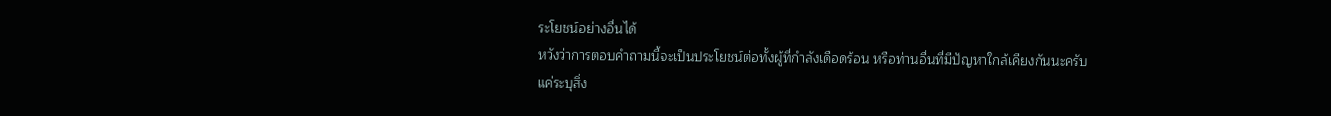ระโยชน์อย่างอื่นได้
หวังว่าการตอบคำถามนี้จะเป็นประโยชน์ต่อทั้งผู้ที่กำลังเดือดร้อน หรือท่านอื่นที่มีปัญหาใกล้เคียงกันนะครับ
แค่ระบุสิ่ง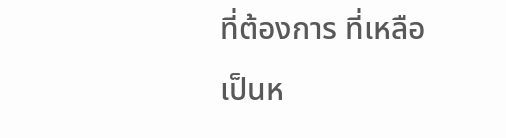ที่ต้องการ ที่เหลือเป็นห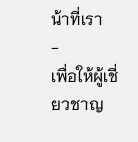น้าที่เรา
-
เพื่อให้ผู้เชี่ยวชาญ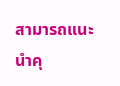สามารถแนะนำคุ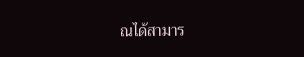ณได้สามาร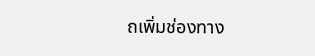ถเพิ่มช่องทาง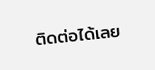ติดต่อได้เลย